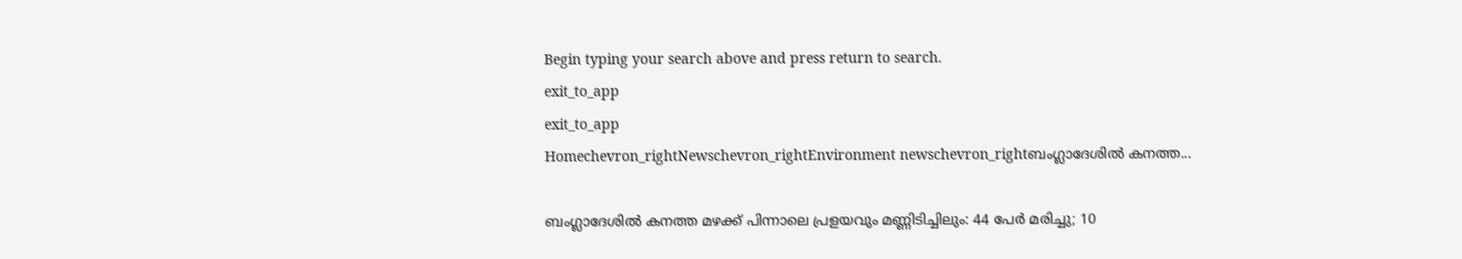Begin typing your search above and press return to search.
exit_to_app
exit_to_app
Homechevron_rightNewschevron_rightEnvironment newschevron_rightബംഗ്ലാദേശിൽ കനത്ത...

ബംഗ്ലാദേശിൽ കനത്ത മഴക്ക് പിന്നാലെ പ്രളയവും മണ്ണിടിച്ചിലും: 44 പേർ മരിച്ചു; 10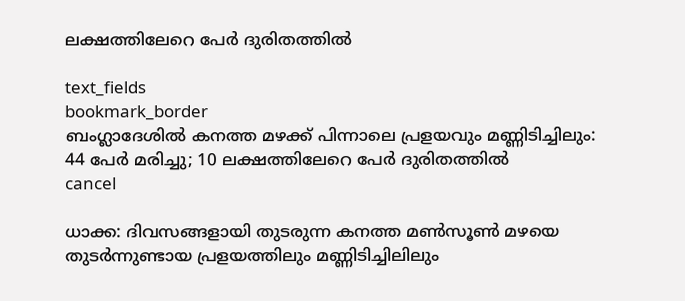ലക്ഷത്തിലേറെ പേർ ദുരിതത്തിൽ

text_fields
bookmark_border
ബംഗ്ലാദേശിൽ കനത്ത മഴക്ക് പിന്നാലെ പ്രളയവും മണ്ണിടിച്ചിലും: 44 പേർ മരിച്ചു; 10 ലക്ഷത്തിലേറെ പേർ ദുരിതത്തിൽ
cancel

ധാക്ക: ദിവസങ്ങളായി തുടരുന്ന കനത്ത മൺസൂൺ മഴയെ തുടർന്നുണ്ടായ പ്രളയത്തിലും മണ്ണിടിച്ചിലിലും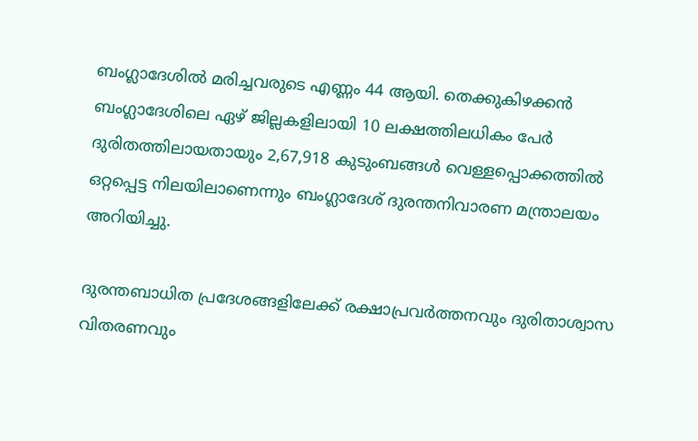ബംഗ്ലാദേശിൽ മരിച്ചവരുടെ എണ്ണം 44 ആയി. തെക്കുകിഴക്കൻ ബംഗ്ലാദേശിലെ ഏഴ് ജില്ലകളിലായി 10 ലക്ഷത്തിലധികം പേർ ദുരിതത്തിലായതായും 2,67,918 കുടുംബങ്ങൾ വെള്ളപ്പൊക്കത്തിൽ ഒറ്റപ്പെട്ട നിലയിലാണെന്നും ബംഗ്ലാദേശ് ദുരന്തനിവാരണ മന്ത്രാലയം അറിയിച്ചു.

ദുരന്തബാധിത പ്രദേശങ്ങളിലേക്ക് രക്ഷാപ്രവർത്തനവും ദുരിതാശ്വാസ വിതരണവും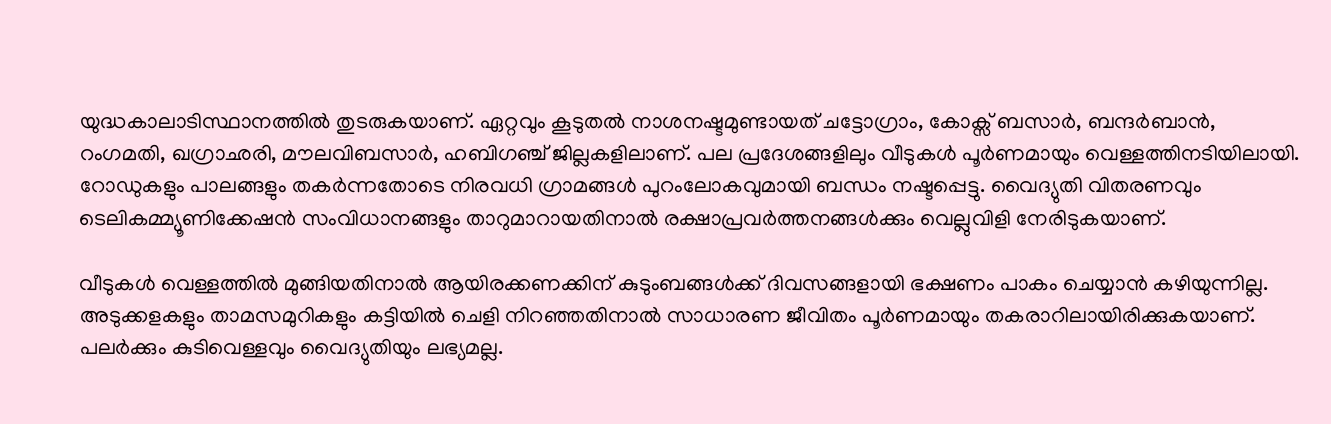യുദ്ധകാലാടിസ്ഥാനത്തിൽ തുടരുകയാണ്. ഏറ്റവും കൂടുതൽ നാശനഷ്ടമുണ്ടായത് ചട്ടോഗ്രാം, കോക്സ് ബസാർ, ബന്ദർബാൻ, റംഗമതി, ഖഗ്രാഛരി, മൗലവിബസാർ, ഹബിഗഞ്ച് ജില്ലകളിലാണ്. പല പ്രദേശങ്ങളിലും വീടുകൾ പൂർണമായും വെള്ളത്തിനടിയിലായി. റോഡുകളും പാലങ്ങളും തകർന്നതോടെ നിരവധി ഗ്രാമങ്ങൾ പുറംലോകവുമായി ബന്ധം നഷ്ടപ്പെട്ടു. വൈദ്യുതി വിതരണവും ടെലികമ്മ്യൂണിക്കേഷൻ സംവിധാനങ്ങളും താറുമാറായതിനാൽ രക്ഷാപ്രവർത്തനങ്ങൾക്കും വെല്ലുവിളി നേരിടുകയാണ്.

വീടുകൾ വെള്ളത്തിൽ മുങ്ങിയതിനാൽ ആയിരക്കണക്കിന് കുടുംബങ്ങൾക്ക് ദിവസങ്ങളായി ഭക്ഷണം പാകം ചെയ്യാൻ കഴിയുന്നില്ല. അടുക്കളകളും താമസമുറികളും കട്ടിയിൽ ചെളി നിറഞ്ഞതിനാൽ സാധാരണ ജീവിതം പൂർണമായും തകരാറിലായിരിക്കുകയാണ്. പലർക്കും കുടിവെള്ളവും വൈദ്യുതിയും ലഭ്യമല്ല.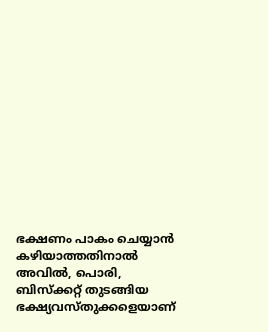ഭക്ഷണം പാകം ചെയ്യാൻ കഴിയാത്തതിനാൽ അവിൽ, പൊരി, ബിസ്‌ക്കറ്റ് തുടങ്ങിയ ഭക്ഷ്യവസ്തുക്കളെയാണ്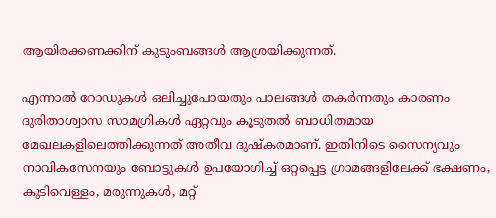ആയിരക്കണക്കിന് കുടുംബങ്ങൾ ആശ്രയിക്കുന്നത്.

എന്നാൽ റോഡുകൾ ഒലിച്ചുപോയതും പാലങ്ങൾ തകർന്നതും കാരണം ദുരിതാശ്വാസ സാമഗ്രികൾ ഏറ്റവും കൂടുതൽ ബാധിതമായ മേഖലകളിലെത്തിക്കുന്നത് അതീവ ദുഷ്കരമാണ്. ഇതിനിടെ സൈന്യവും നാവികസേനയും ബോട്ടുകൾ ഉപയോഗിച്ച് ഒറ്റപ്പെട്ട ഗ്രാമങ്ങളിലേക്ക് ഭക്ഷണം, കുടിവെള്ളം, മരുന്നുകൾ, മറ്റ്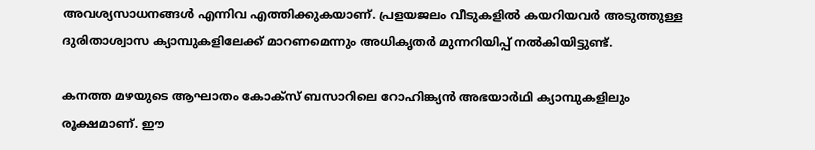അവശ്യസാധനങ്ങൾ എന്നിവ എത്തിക്കുകയാണ്. പ്രളയജലം വീടുകളിൽ കയറിയവർ അടുത്തുള്ള ദുരിതാശ്വാസ ക്യാമ്പുകളിലേക്ക് മാറണമെന്നും അധികൃതർ മുന്നറിയിപ്പ് നൽകിയിട്ടുണ്ട്.

കനത്ത മഴയുടെ ആഘാതം കോക്സ് ബസാറിലെ റോഹിങ്ക്യൻ അഭയാർഥി ക്യാമ്പുകളിലും രൂക്ഷമാണ്. ഈ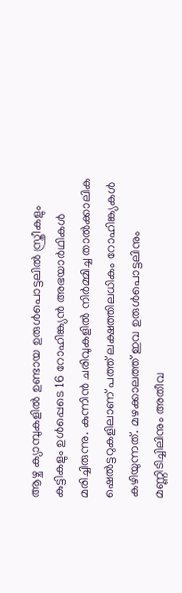ആഴ്ച ക്യാമ്പുകളിൽ ഉണ്ടായ ഉരുൾപൊട്ടലിൽ സ്ത്രീകളും കുട്ടികളും ഉൾപ്പെടെ 16 റോഹിങ്ക്യൻ അഭയാർഥികൾ മരിച്ചിരുന്നു. കുന്നിൻ ചരിവുകളിൽ നിർമ്മിച്ച താൽക്കാലിക ഷെൽട്ടറുകളിലാണ് പത്ത് ലക്ഷത്തിലധികം റോഹിങ്ക്യകൾ കഴിയുന്നത്. മഴക്കാലത്ത് ഇവ ഉരുൾപൊട്ടലിനും മണ്ണിടിച്ചിലിനും അതീവ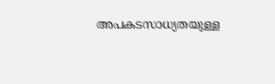അപകടസാധ്യതയുള്ള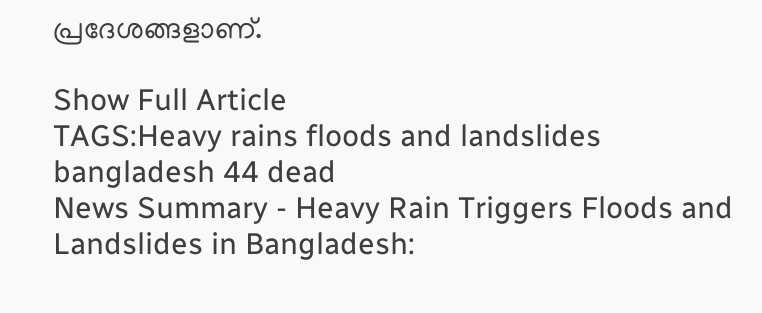പ്രദേശങ്ങളാണ്.

Show Full Article
TAGS:Heavy rains floods and landslides bangladesh 44 dead
News Summary - Heavy Rain Triggers Floods and Landslides in Bangladesh: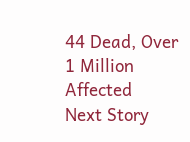44 Dead, Over 1 Million Affected
Next Story